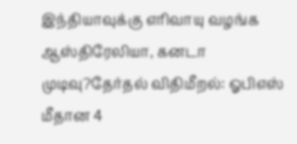இந்தியாவுக்கு எரிவாயு வழங்க ஆஸ்திரேலியா, கனடா முடிவு?தேர்தல் விதிமீறல்: ஓபிஎஸ் மீதான 4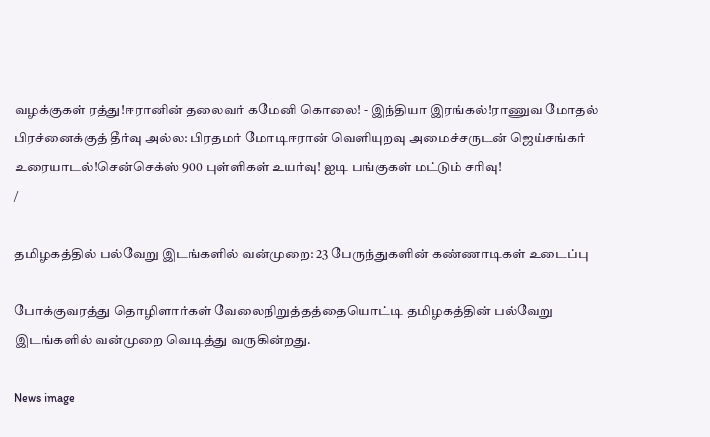வழக்குகள் ரத்து!ஈரானின் தலைவர் கமேனி கொலை! - இந்தியா இரங்கல்!ராணுவ மோதல் பிரச்னைக்குத் தீர்வு அல்ல: பிரதமர் மோடிஈரான் வெளியுறவு அமைச்சருடன் ஜெய்சங்கர் உரையாடல்!சென்செக்ஸ் 900 புள்ளிகள் உயர்வு! ஐடி பங்குகள் மட்டும் சரிவு!
/

தமிழகத்தில் பல்வேறு இடங்களில் வன்முறை: 23 பேருந்துகளின் கண்ணாடிகள் உடைப்பு

போக்குவரத்து தொழிளார்கள் வேலைநிறுத்தத்தையொட்டி தமிழகத்தின் பல்வேறு இடங்களில் வன்முறை வெடித்து வருகின்றது.

News image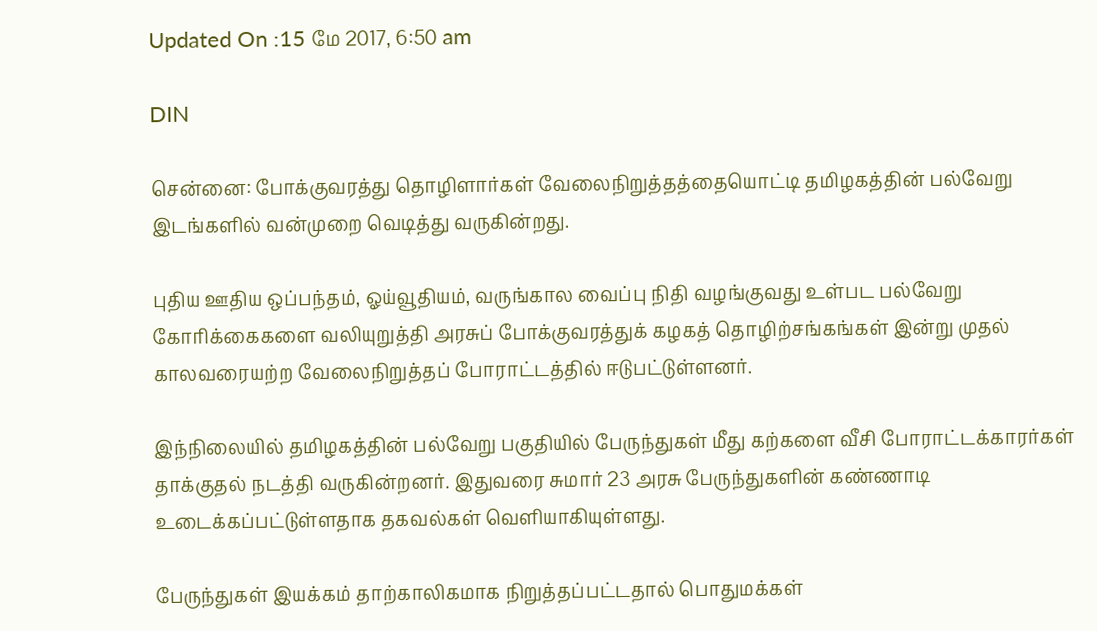Updated On :15 மே 2017, 6:50 am

DIN

சென்னை: போக்குவரத்து தொழிளார்கள் வேலைநிறுத்தத்தையொட்டி தமிழகத்தின் பல்வேறு இடங்களில் வன்முறை வெடித்து வருகின்றது.

புதிய ஊதிய ஒப்பந்தம், ஓய்வூதியம், வருங்கால வைப்பு நிதி வழங்குவது உள்பட பல்வேறு கோரிக்கைகளை வலியுறுத்தி அரசுப் போக்குவரத்துக் கழகத் தொழிற்சங்கங்கள் இன்று முதல் காலவரையற்ற வேலைநிறுத்தப் போராட்டத்தில் ஈடுபட்டுள்ளனர்.

இந்நிலையில் தமிழகத்தின் பல்வேறு பகுதியில் பேருந்துகள் மீது கற்களை வீசி போராட்டக்காரர்கள் தாக்குதல் நடத்தி வருகின்றனர். இதுவரை சுமார் 23 அரசு பேருந்துகளின் கண்ணாடி உடைக்கப்பட்டுள்ளதாக தகவல்கள் வெளியாகியுள்ளது.

பேருந்துகள் இயக்கம் தாற்காலிகமாக நிறுத்தப்பட்டதால் பொதுமக்கள்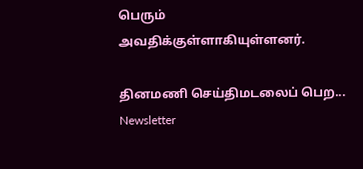பெரும் அவதிக்குள்ளாகியுள்ளனர்.

தினமணி செய்திமடலைப் பெற... Newsletter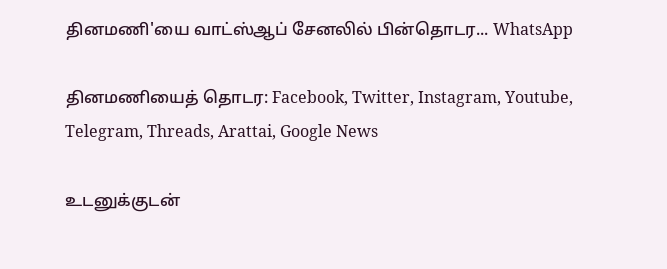தினமணி'யை வாட்ஸ்ஆப் சேனலில் பின்தொடர... WhatsApp

தினமணியைத் தொடர: Facebook, Twitter, Instagram, Youtube, Telegram, Threads, Arattai, Google News

உடனுக்குடன்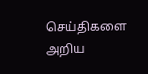செய்திகளை அறிய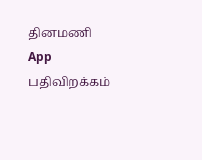தினமணி App பதிவிறக்கம்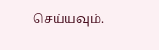செய்யவும்.